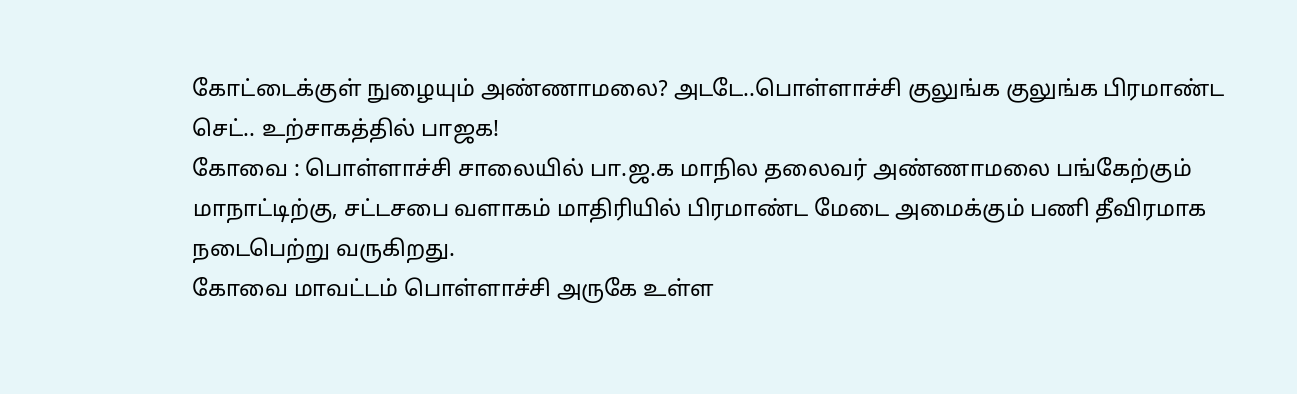கோட்டைக்குள் நுழையும் அண்ணாமலை? அடடே..பொள்ளாச்சி குலுங்க குலுங்க பிரமாண்ட செட்.. உற்சாகத்தில் பாஜக!
கோவை : பொள்ளாச்சி சாலையில் பா.ஜ.க மாநில தலைவர் அண்ணாமலை பங்கேற்கும் மாநாட்டிற்கு, சட்டசபை வளாகம் மாதிரியில் பிரமாண்ட மேடை அமைக்கும் பணி தீவிரமாக நடைபெற்று வருகிறது.
கோவை மாவட்டம் பொள்ளாச்சி அருகே உள்ள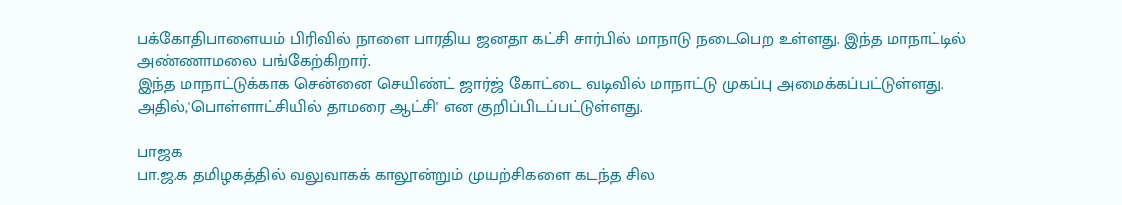பக்கோதிபாளையம் பிரிவில் நாளை பாரதிய ஜனதா கட்சி சார்பில் மாநாடு நடைபெற உள்ளது. இந்த மாநாட்டில் அண்ணாமலை பங்கேற்கிறார்.
இந்த மாநாட்டுக்காக சென்னை செயிண்ட் ஜார்ஜ் கோட்டை வடிவில் மாநாட்டு முகப்பு அமைக்கப்பட்டுள்ளது. அதில்,'பொள்ளாட்சியில் தாமரை ஆட்சி' என குறிப்பிடப்பட்டுள்ளது.

பாஜக
பா.ஜ.க தமிழகத்தில் வலுவாகக் காலூன்றும் முயற்சிகளை கடந்த சில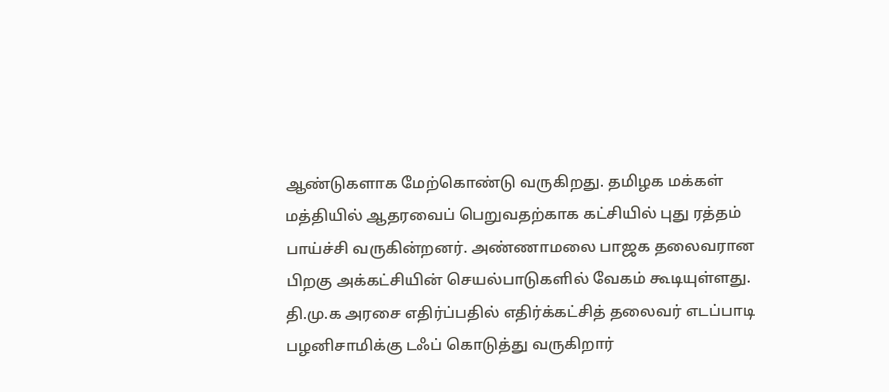ஆண்டுகளாக மேற்கொண்டு வருகிறது. தமிழக மக்கள் மத்தியில் ஆதரவைப் பெறுவதற்காக கட்சியில் புது ரத்தம் பாய்ச்சி வருகின்றனர். அண்ணாமலை பாஜக தலைவரான பிறகு அக்கட்சியின் செயல்பாடுகளில் வேகம் கூடியுள்ளது. தி.மு.க அரசை எதிர்ப்பதில் எதிர்க்கட்சித் தலைவர் எடப்பாடி பழனிசாமிக்கு டஃப் கொடுத்து வருகிறார்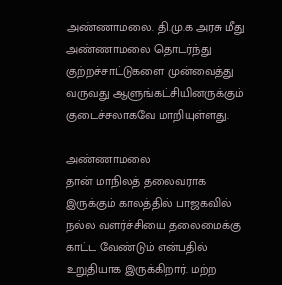அண்ணாமலை. தி.மு.க அரசு மீது அண்ணாமலை தொடர்ந்து குற்றச்சாட்டுகளை முன்வைத்து வருவது ஆளுங்கட்சியினருக்கும் குடைச்சலாகவே மாறியுள்ளது.

அண்ணாமலை
தான் மாநிலத் தலைவராக இருக்கும் காலத்தில் பாஜகவில் நல்ல வளர்ச்சியை தலைமைக்கு காட்ட வேண்டும் என்பதில் உறுதியாக இருக்கிறார். மற்ற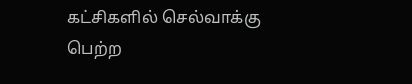கட்சிகளில் செல்வாக்கு பெற்ற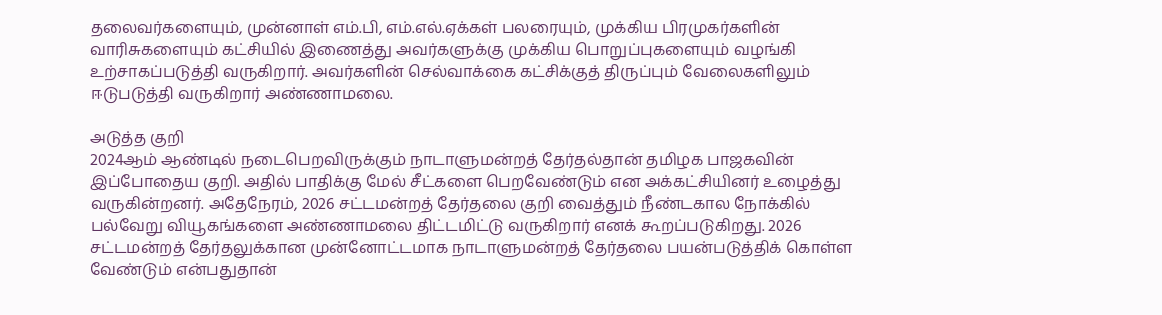தலைவர்களையும், முன்னாள் எம்.பி, எம்.எல்.ஏக்கள் பலரையும், முக்கிய பிரமுகர்களின் வாரிசுகளையும் கட்சியில் இணைத்து அவர்களுக்கு முக்கிய பொறுப்புகளையும் வழங்கி உற்சாகப்படுத்தி வருகிறார். அவர்களின் செல்வாக்கை கட்சிக்குத் திருப்பும் வேலைகளிலும் ஈடுபடுத்தி வருகிறார் அண்ணாமலை.

அடுத்த குறி
2024ஆம் ஆண்டில் நடைபெறவிருக்கும் நாடாளுமன்றத் தேர்தல்தான் தமிழக பாஜகவின் இப்போதைய குறி. அதில் பாதிக்கு மேல் சீட்களை பெறவேண்டும் என அக்கட்சியினர் உழைத்து வருகின்றனர். அதேநேரம், 2026 சட்டமன்றத் தேர்தலை குறி வைத்தும் நீண்டகால நோக்கில் பல்வேறு வியூகங்களை அண்ணாமலை திட்டமிட்டு வருகிறார் எனக் கூறப்படுகிறது. 2026 சட்டமன்றத் தேர்தலுக்கான முன்னோட்டமாக நாடாளுமன்றத் தேர்தலை பயன்படுத்திக் கொள்ள வேண்டும் என்பதுதான்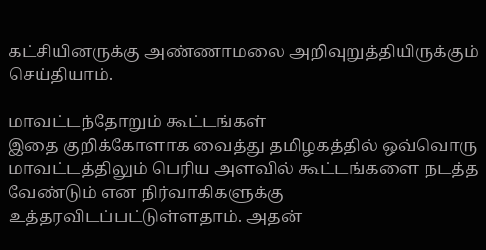கட்சியினருக்கு அண்ணாமலை அறிவுறுத்தியிருக்கும் செய்தியாம்.

மாவட்டந்தோறும் கூட்டங்கள்
இதை குறிக்கோளாக வைத்து தமிழகத்தில் ஒவ்வொரு மாவட்டத்திலும் பெரிய அளவில் கூட்டங்களை நடத்த வேண்டும் என நிர்வாகிகளுக்கு உத்தரவிடப்பட்டுள்ளதாம். அதன்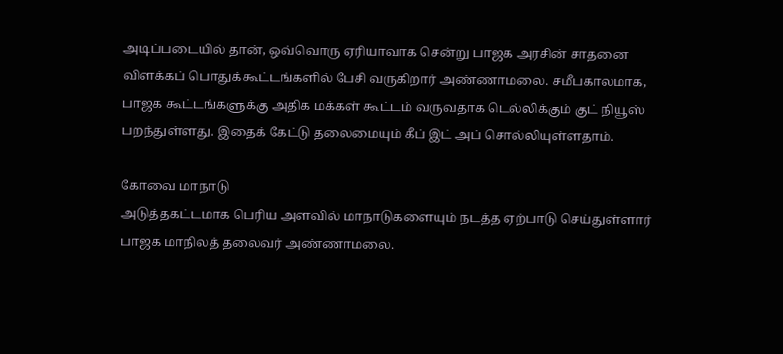அடிப்படையில் தான், ஒவ்வொரு ஏரியாவாக சென்று பாஜக அரசின் சாதனை விளக்கப் பொதுக்கூட்டங்களில் பேசி வருகிறார் அண்ணாமலை. சமீபகாலமாக, பாஜக கூட்டங்களுக்கு அதிக மக்கள் கூட்டம் வருவதாக டெல்லிக்கும் குட் நியூஸ் பறந்துள்ளது. இதைக் கேட்டு தலைமையும் கீப் இட் அப் சொல்லியுள்ளதாம்.

கோவை மாநாடு
அடுத்தகட்டமாக பெரிய அளவில் மாநாடுகளையும் நடத்த ஏற்பாடு செய்துள்ளார் பாஜக மாநிலத் தலைவர் அண்ணாமலை.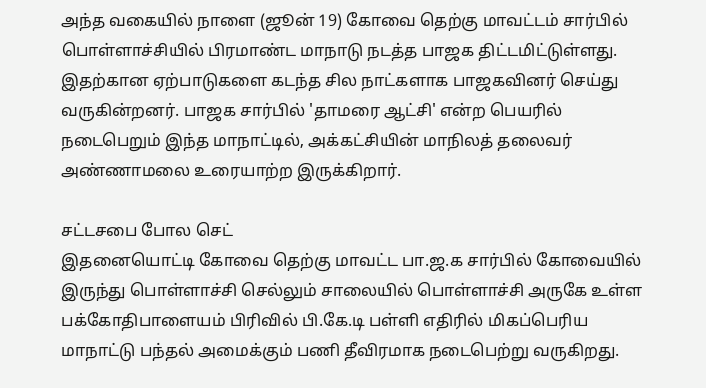அந்த வகையில் நாளை (ஜூன் 19) கோவை தெற்கு மாவட்டம் சார்பில் பொள்ளாச்சியில் பிரமாண்ட மாநாடு நடத்த பாஜக திட்டமிட்டுள்ளது. இதற்கான ஏற்பாடுகளை கடந்த சில நாட்களாக பாஜகவினர் செய்து வருகின்றனர். பாஜக சார்பில் 'தாமரை ஆட்சி' என்ற பெயரில் நடைபெறும் இந்த மாநாட்டில், அக்கட்சியின் மாநிலத் தலைவர் அண்ணாமலை உரையாற்ற இருக்கிறார்.

சட்டசபை போல செட்
இதனையொட்டி கோவை தெற்கு மாவட்ட பா.ஜ.க சார்பில் கோவையில் இருந்து பொள்ளாச்சி செல்லும் சாலையில் பொள்ளாச்சி அருகே உள்ள பக்கோதிபாளையம் பிரிவில் பி.கே.டி பள்ளி எதிரில் மிகப்பெரிய மாநாட்டு பந்தல் அமைக்கும் பணி தீவிரமாக நடைபெற்று வருகிறது.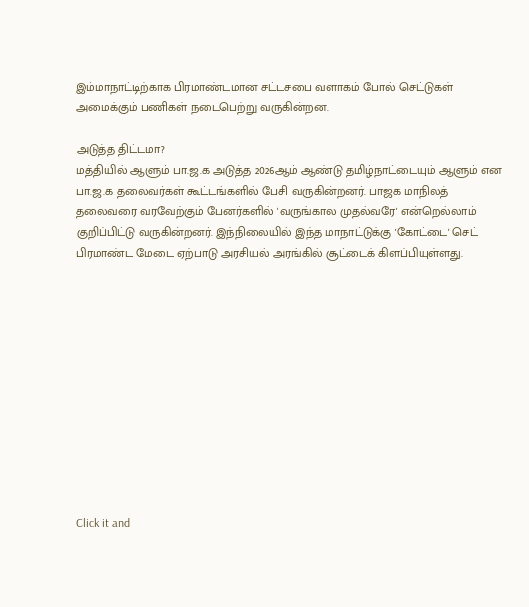இம்மாநாட்டிற்காக பிரமாண்டமான சட்டசபை வளாகம் போல் செட்டுகள் அமைக்கும் பணிகள் நடைபெற்று வருகின்றன.

அடுத்த திட்டமா?
மத்தியில் ஆளும் பா.ஜ.க அடுத்த 2026ஆம் ஆண்டு தமிழ்நாட்டையும் ஆளும் என பா.ஜ.க தலைவர்கள் கூட்டங்களில் பேசி வருகின்றனர். பாஜக மாநிலத் தலைவரை வரவேற்கும் பேனர்களில் 'வருங்கால முதல்வரே' என்றெல்லாம் குறிப்பிட்டு வருகின்றனர். இந்நிலையில் இந்த மாநாட்டுக்கு 'கோட்டை' செட் பிரமாண்ட மேடை ஏற்பாடு அரசியல் அரங்கில் சூட்டைக் கிளப்பியுள்ளது.












Click it and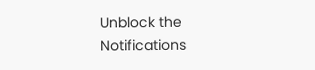Unblock the Notifications